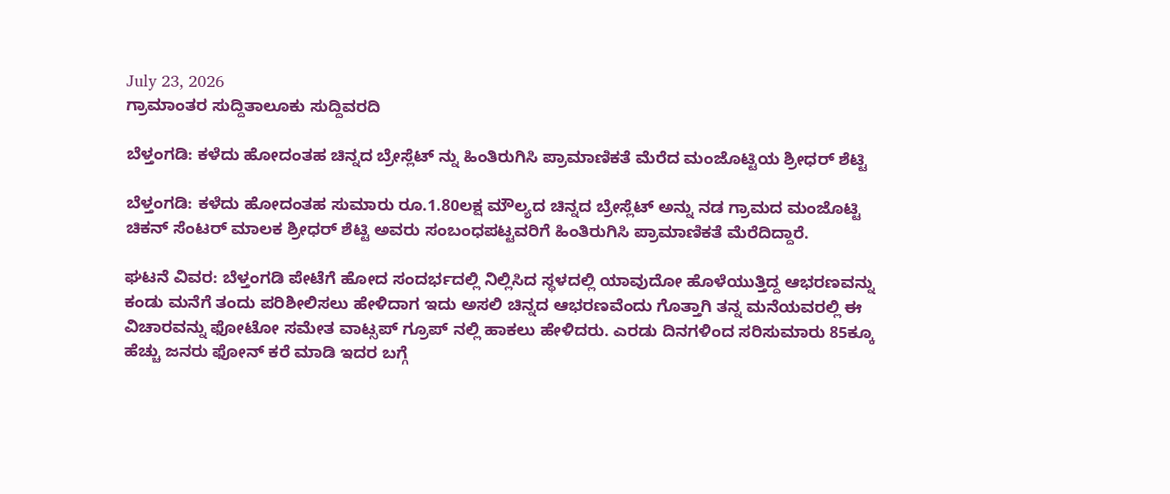July 23, 2026
ಗ್ರಾಮಾಂತರ ಸುದ್ದಿತಾಲೂಕು ಸುದ್ದಿವರದಿ

ಬೆಳ್ತಂಗಡಿ: ಕಳೆದು ಹೋದಂತಹ ಚಿನ್ನದ ಬ್ರೇಸ್ಲೆಟ್ ನ್ನು ಹಿಂತಿರುಗಿಸಿ ಪ್ರಾಮಾಣಿಕತೆ ಮೆರೆದ ಮಂಜೊಟ್ಟಿಯ ಶ್ರೀಧರ್ ಶೆಟ್ಟಿ

ಬೆಳ್ತಂಗಡಿ: ಕಳೆದು ಹೋದಂತಹ ಸುಮಾರು ರೂ.1.80ಲಕ್ಷ ಮೌಲ್ಯದ ಚಿನ್ನದ ಬ್ರೇಸ್ಲೆಟ್ ಅನ್ನು ನಡ ಗ್ರಾಮದ ಮಂಜೊಟ್ಟಿ ಚಿಕನ್ ಸೆಂಟರ್ ಮಾಲಕ ಶ್ರೀಧರ್ ಶೆಟ್ಟಿ ಅವರು ಸಂಬಂಧಪಟ್ಟವರಿಗೆ ಹಿಂತಿರುಗಿಸಿ ಪ್ರಾಮಾಣಿಕತೆ ಮೆರೆದಿದ್ದಾರೆ.

ಘಟನೆ ವಿವರ: ಬೆಳ್ತಂಗಡಿ ಪೇಟೆಗೆ ಹೋದ ಸಂದರ್ಭದಲ್ಲಿ ನಿಲ್ಲಿಸಿದ ಸ್ಥಳದಲ್ಲಿ ಯಾವುದೋ ಹೊಳೆಯುತ್ತಿದ್ದ ಆಭರಣವನ್ನು ಕಂಡು ಮನೆಗೆ ತಂದು ಪರಿಶೀಲಿಸಲು ಹೇಳಿದಾಗ ಇದು ಅಸಲಿ ಚಿನ್ನದ ಆಭರಣವೆಂದು ಗೊತ್ತಾಗಿ ತನ್ನ ಮನೆಯವರಲ್ಲಿ ಈ ವಿಚಾರವನ್ನು ಫೋಟೋ ಸಮೇತ ವಾಟ್ಸಪ್ ಗ್ರೂಪ್ ನಲ್ಲಿ ಹಾಕಲು ಹೇಳಿದರು. ಎರಡು ದಿನಗಳಿಂದ ಸರಿಸುಮಾರು 85ಕ್ಕೂ ಹೆಚ್ಚು ಜನರು ಫೋನ್ ಕರೆ ಮಾಡಿ ಇದರ ಬಗ್ಗೆ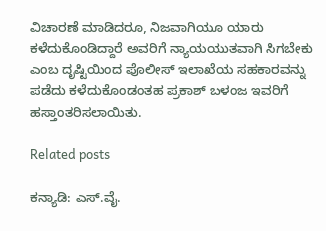ವಿಚಾರಣೆ ಮಾಡಿದರೂ, ನಿಜವಾಗಿಯೂ ಯಾರು ಕಳೆದುಕೊಂಡಿದ್ದಾರೆ ಅವರಿಗೆ ನ್ಯಾಯಯುತವಾಗಿ ಸಿಗಬೇಕು ಎಂಬ ದೃಷ್ಟಿಯಿಂದ ಪೊಲೀಸ್ ಇಲಾಖೆಯ ಸಹಕಾರವನ್ನು ಪಡೆದು ಕಳೆದುಕೊಂಡಂತಹ ಪ್ರಕಾಶ್ ಬಳಂಜ ಇವರಿಗೆ ಹಸ್ತಾಂತರಿಸಲಾಯಿತು.

Related posts

ಕನ್ಯಾಡಿ: ಎಸ್.ವೈ.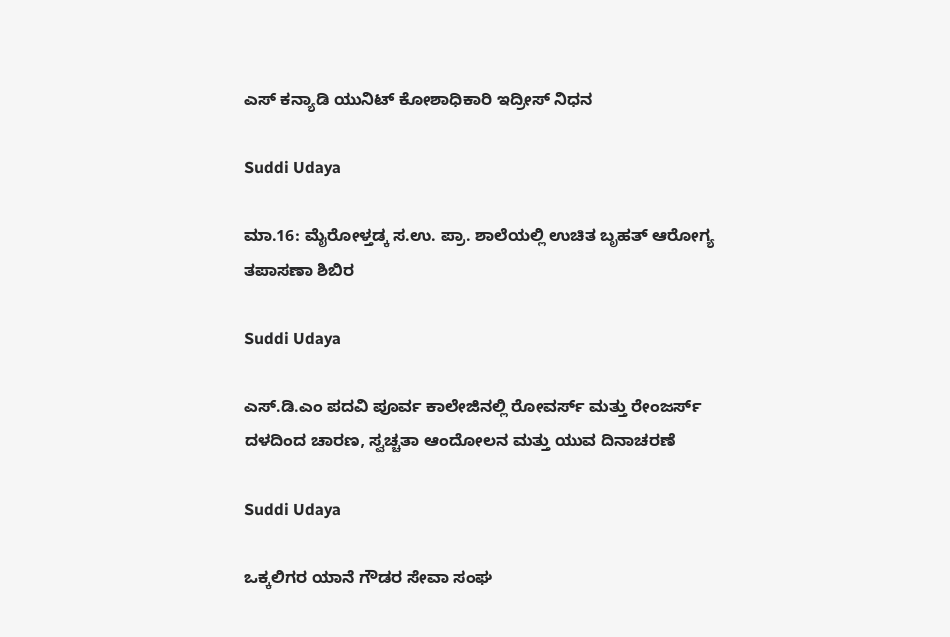ಎಸ್ ಕನ್ಯಾಡಿ ಯುನಿಟ್ ಕೋಶಾಧಿಕಾರಿ ಇದ್ರೀಸ್ ನಿಧನ

Suddi Udaya

ಮಾ.16: ಮೈರೋಳ್ತಡ್ಕ ಸ.ಉ. ಪ್ರಾ. ಶಾಲೆಯಲ್ಲಿ ಉಚಿತ ಬೃಹತ್ ಆರೋಗ್ಯ ತಪಾಸಣಾ ಶಿಬಿರ

Suddi Udaya

ಎಸ್.ಡಿ.ಎಂ ಪದವಿ ಪೂರ್ವ ಕಾಲೇಜಿನಲ್ಲಿ ರೋವರ್ಸ್‌ ಮತ್ತು ರೇಂಜರ್ಸ್‌ ದಳದಿಂದ ಚಾರಣ, ಸ್ವಚ್ಚತಾ ಆಂದೋಲನ ಮತ್ತು ಯುವ ದಿನಾಚರಣೆ

Suddi Udaya

ಒಕ್ಕಲಿಗರ ಯಾನೆ ಗೌಡರ ಸೇವಾ ಸಂಘ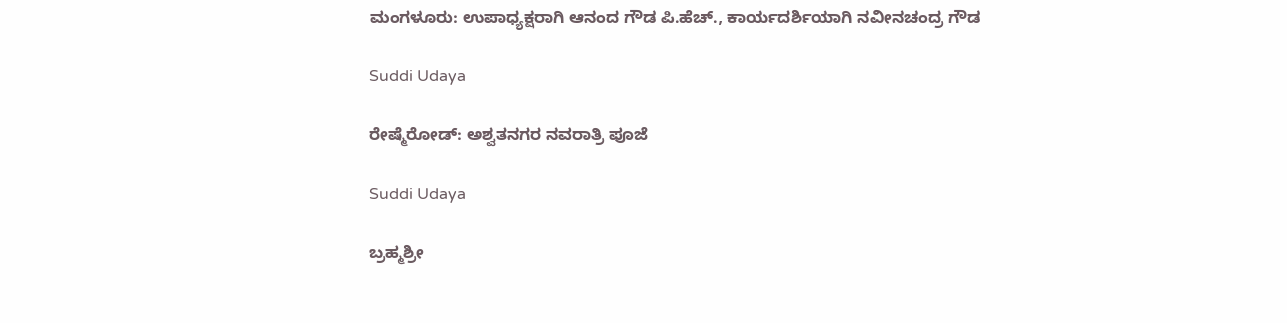ಮಂಗಳೂರು: ಉಪಾಧ್ಯಕ್ಷರಾಗಿ ಆನಂದ ಗೌಡ ಪಿ.ಹೆಚ್., ಕಾರ್ಯದರ್ಶಿಯಾಗಿ ನವೀನಚಂದ್ರ ಗೌಡ

Suddi Udaya

ರೇಷ್ಮೆರೋಡ್: ಅಶ್ವತನಗರ ನವರಾತ್ರಿ ಪೂಜೆ

Suddi Udaya

ಬ್ರಹ್ಮಶ್ರೀ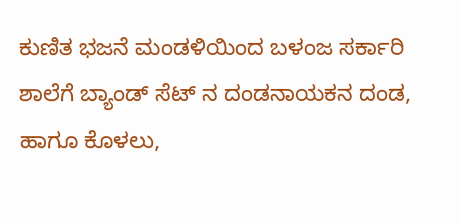ಕುಣಿತ ಭಜನೆ ಮಂಡಳಿಯಿಂದ ಬಳಂಜ ಸರ್ಕಾರಿ ಶಾಲೆಗೆ ಬ್ಯಾಂಡ್ ಸೆಟ್ ನ ದಂಡನಾಯಕನ ದಂಡ, ಹಾಗೂ ಕೊಳಲು,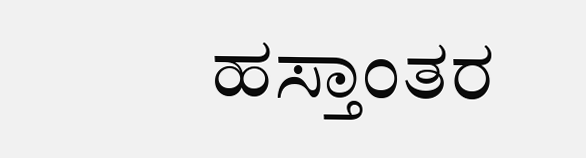ಹಸ್ತಾಂತರ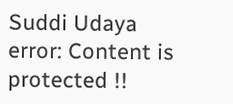Suddi Udaya
error: Content is protected !!